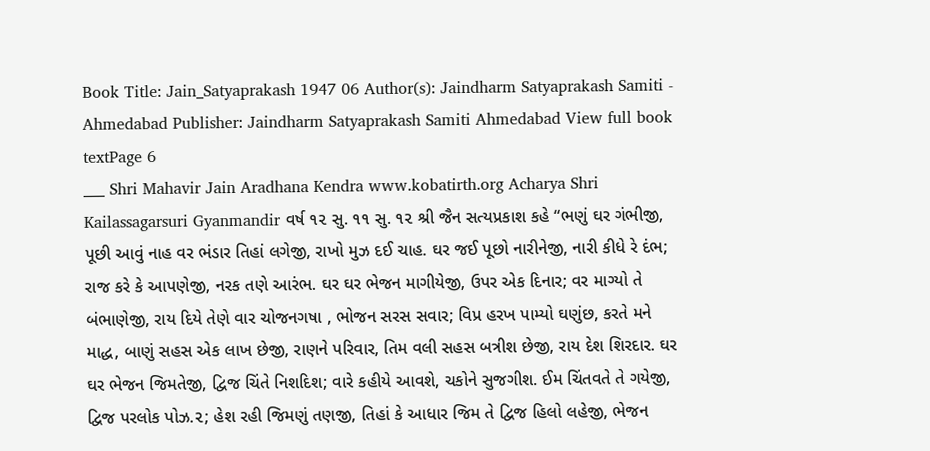Book Title: Jain_Satyaprakash 1947 06 Author(s): Jaindharm Satyaprakash Samiti - Ahmedabad Publisher: Jaindharm Satyaprakash Samiti Ahmedabad View full book textPage 6
___ Shri Mahavir Jain Aradhana Kendra www.kobatirth.org Acharya Shri Kailassagarsuri Gyanmandir વર્ષ ૧૨ સુ. ૧૧ સુ. ૧૨ શ્રી જૈન સત્યપ્રકાશ કહે “ભણું ઘર ગંભીજી, પૂછી આવું નાહ વર ભંડાર તિહાં લગેજી, રાખો મુઝ દઈ ચાહ. ઘર જઈ પૂછો નારીનેજી, નારી કીધે રે દંભ; રાજ કરે કે આપણેજી, નરક તણે આરંભ. ઘર ઘર ભેજન માગીયેજી, ઉપર એક દિનાર; વર માગ્યો તે બંભાણેજી, રાય દિયે તેણે વાર ચોજનગષા , ભોજન સરસ સવાર; વિપ્ર હરખ પામ્યો ઘણુંછ, કરતે મને માદ્ધ, બાણું સહસ એક લાખ છેજી, રાણને પરિવાર, તિમ વલી સહસ બત્રીશ છેજી, રાય દેશ શિરદાર. ઘર ઘર ભેજન જિમતેજી, દ્વિજ ચિંતે નિશદિશ; વારે કહીયે આવશે, ચકોને સુજગીશ. ઈમ ચિંતવતે તે ગયેજી, દ્વિજ પરલોક પોઝ.૨; હેશ રહી જિમણું તણજી, તિહાં કે આધાર જિમ તે દ્વિજ હિલો લહેજી, ભેજન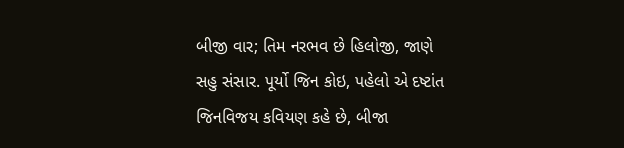બીજી વાર; તિમ નરભવ છે હિલોજી, જાણે સહુ સંસાર. પૂર્યો જિન કોઇ, પહેલો એ દષ્ટાંત જિનવિજય કવિયણ કહે છે, બીજા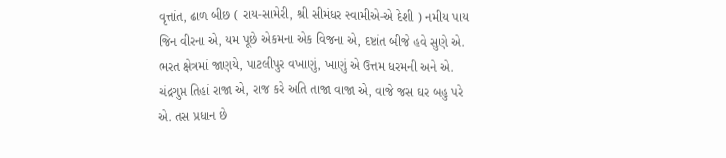વૃત્તાંત, ઢાળ બીછ ( રાય-સામેરી, શ્રી સીમંધર સ્વામીએ-એ દેશી ) નમીય પાય જિન વીરના એ, યમ પૂછે એકમના એક વિજના એ, દષ્ટાંત બીજે હવે સુણે એ. ભરત ક્ષેત્રમાં જાણયે, પાટલીપુર વખાણું, ખાણું એ ઉત્તમ ધરમની અને એ. ચંદ્રગુપ્ત તિહાં રાજા એ, રાજ કરે અતિ તાજા વાજા એ, વાજે જસ ઘર બહુ પરે એ. તસ પ્રધાન છે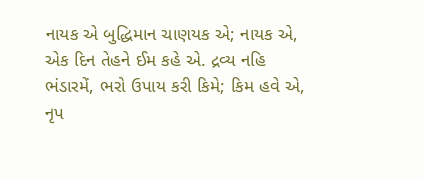નાયક એ બુદ્ધિમાન ચાણયક એ; નાયક એ, એક દિન તેહને ઈમ કહે એ. દ્રવ્ય નહિ ભંડારમેં, ભરો ઉપાય કરી કિમે; કિમ હવે એ, નૃપ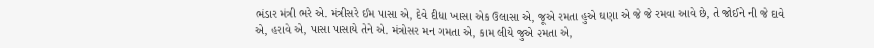ભંડાર મંત્રી ભરે એ. મંત્રીસરે ઈમ પાસા એ, દેવે દીધા ખાસા એક ઉલાસા એ, જૂએ રમતા હુએ ઘણા એ જે જે રમવા આવે છે, તે જોઈને ની જે દાવે એ, હરાવે એ, પાસા પાસાયે તેને એ. મંત્રોસર મન ગમતા એ, કામ લીયે જુએ ૨મતા એ,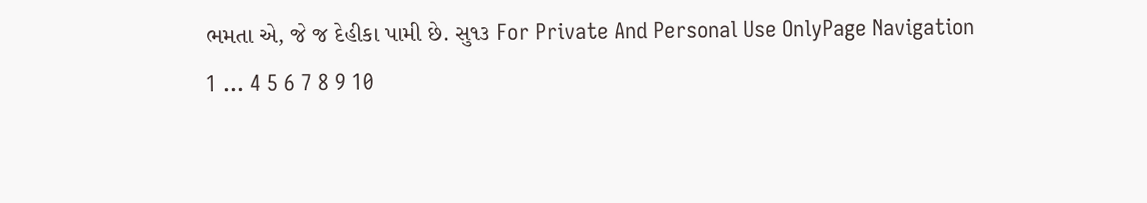ભમતા એ, જે જ દેહીકા પામી છે. સુ૧૩ For Private And Personal Use OnlyPage Navigation
1 ... 4 5 6 7 8 9 10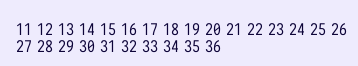11 12 13 14 15 16 17 18 19 20 21 22 23 24 25 26 27 28 29 30 31 32 33 34 35 36